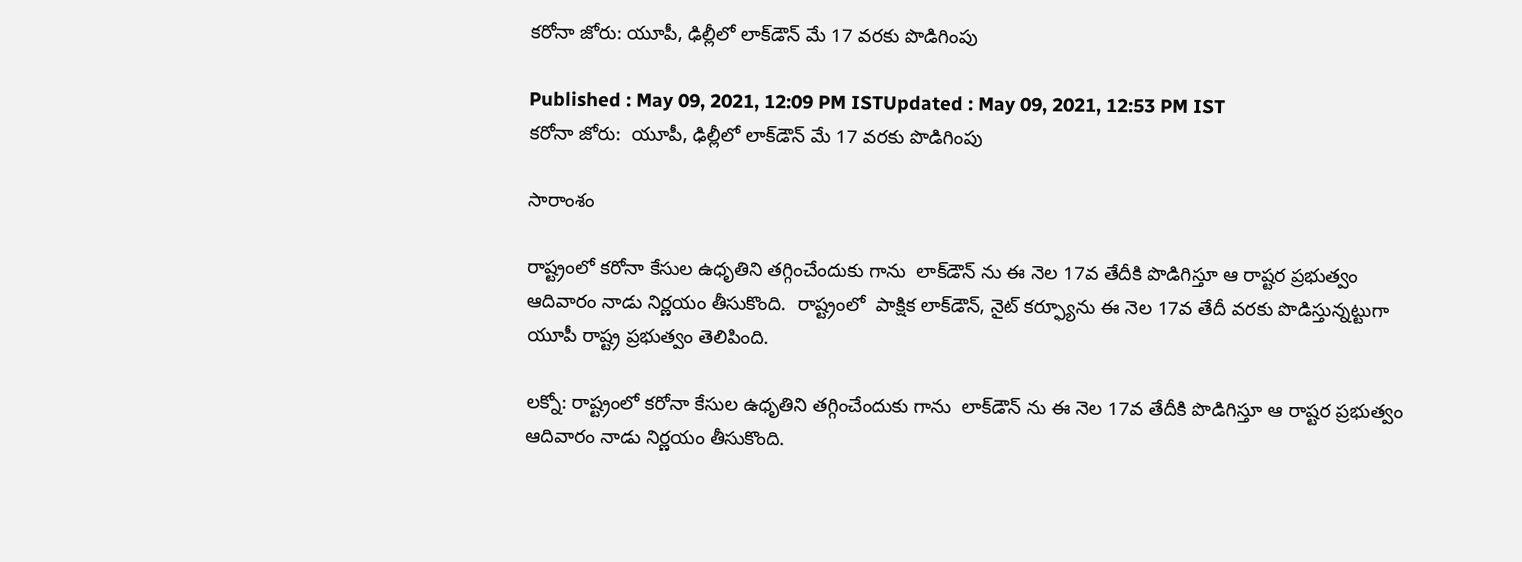కరోనా జోరు: యూపీ, ఢిల్లీలో లాక్‌డౌన్ మే 17 వరకు పొడిగింపు

Published : May 09, 2021, 12:09 PM ISTUpdated : May 09, 2021, 12:53 PM IST
కరోనా జోరు:  యూపీ, ఢిల్లీలో లాక్‌డౌన్ మే 17 వరకు పొడిగింపు

సారాంశం

రాష్ట్రంలో కరోనా కేసుల ఉధృతిని తగ్గించేందుకు గాను  లాక్‌డౌన్ ను ఈ నెల 17వ తేదీకి పొడిగిస్తూ ఆ రాష్టర ప్రభుత్వం ఆదివారం నాడు నిర్ణయం తీసుకొంది.  రాష్ట్రంలో  పాక్షిక లాక్‌డౌన్, నైట్ కర్ఫ్యూను ఈ నెల 17వ తేదీ వరకు పొడిస్తున్నట్టుగా యూపీ రాష్ట్ర ప్రభుత్వం తెలిపింది.

లక్నో: రాష్ట్రంలో కరోనా కేసుల ఉధృతిని తగ్గించేందుకు గాను  లాక్‌డౌన్ ను ఈ నెల 17వ తేదీకి పొడిగిస్తూ ఆ రాష్టర ప్రభుత్వం ఆదివారం నాడు నిర్ణయం తీసుకొంది.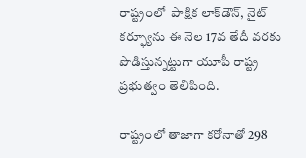రాష్ట్రంలో  పాక్షిక లాక్‌డౌన్, నైట్ కర్ఫ్యూను ఈ నెల 17వ తేదీ వరకు పొడిస్తున్నట్టుగా యూపీ రాష్ట్ర ప్రభుత్వం తెలిపింది.

రాష్ట్రంలో తాజాగా కరోనాతో 298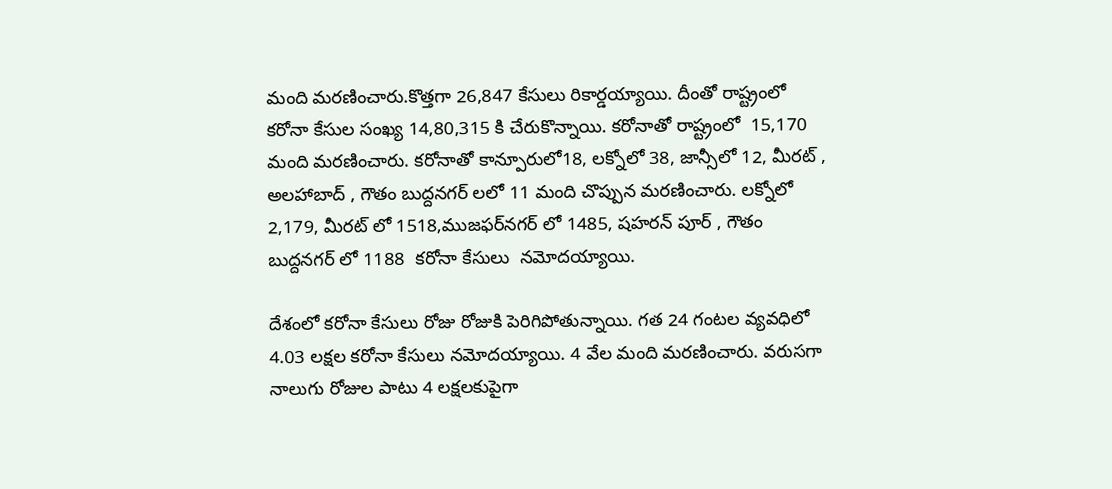మంది మరణించారు.కొత్తగా 26,847 కేసులు రికార్డయ్యాయి. దీంతో రాష్ట్రంలో కరోనా కేసుల సంఖ్య 14,80,315 కి చేరుకొన్నాయి. కరోనాతో రాష్ట్రంలో  15,170 మంది మరణించారు. కరోనాతో కాన్పూరులో18, లక్నోలో 38, జాన్సీలో 12, మీరట్ , అలహాబాద్ , గౌతం బుద్దనగర్ లలో 11 మంది చొప్పున మరణించారు. లక్నోలో 2,179, మీరట్ లో 1518,ముజఫర్‌నగర్ లో 1485, షహరన్ పూర్ , గౌతం బుద్దనగర్ లో 1188  కరోనా కేసులు  నమోదయ్యాయి.

దేశంలో కరోనా కేసులు రోజు రోజుకి పెరిగిపోతున్నాయి. గత 24 గంటల వ్యవధిలో 4.03 లక్షల కరోనా కేసులు నమోదయ్యాయి. 4 వేల మంది మరణించారు. వరుసగా నాలుగు రోజుల పాటు 4 లక్షలకుపైగా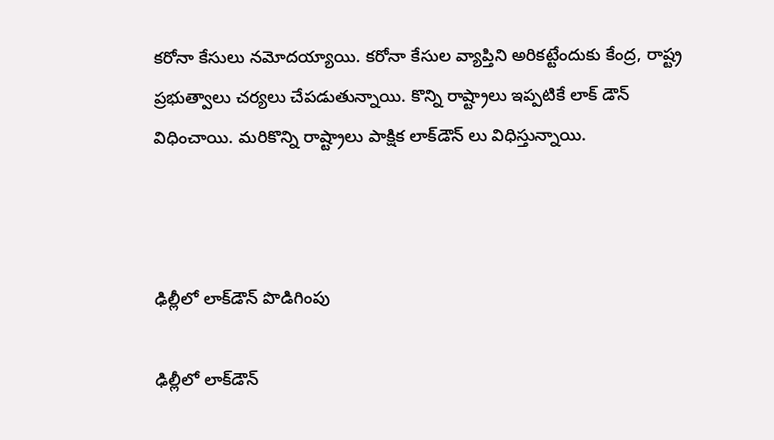కరోనా కేసులు నమోదయ్యాయి. కరోనా కేసుల వ్యాప్తిని అరికట్టేందుకు కేంద్ర, రాష్ట్ర ప్రభుత్వాలు చర్యలు చేపడుతున్నాయి. కొన్ని రాష్ట్రాలు ఇప్పటికే లాక్ డౌన్ విధించాయి. మరికొన్ని రాష్ట్రాలు పాక్షిక లాక్‌డౌన్ లు విధిస్తున్నాయి.



ఢిల్లీలో లాక్‌డౌన్ పొడిగింపు

ఢిల్లీలో లాక్‌డౌన్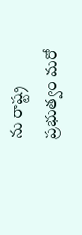ను రాష్ట్ర ప్రభుత్వం మరో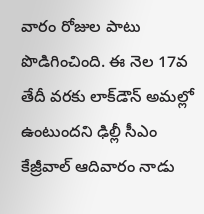వారం రోజుల పాటు పొడిగించింది. ఈ నెల 17వ తేదీ వరకు లాక్‌డౌన్ అమల్లో ఉంటుందని ఢిల్లీ సీఎం కేజ్రీవాల్ ఆదివారం నాడు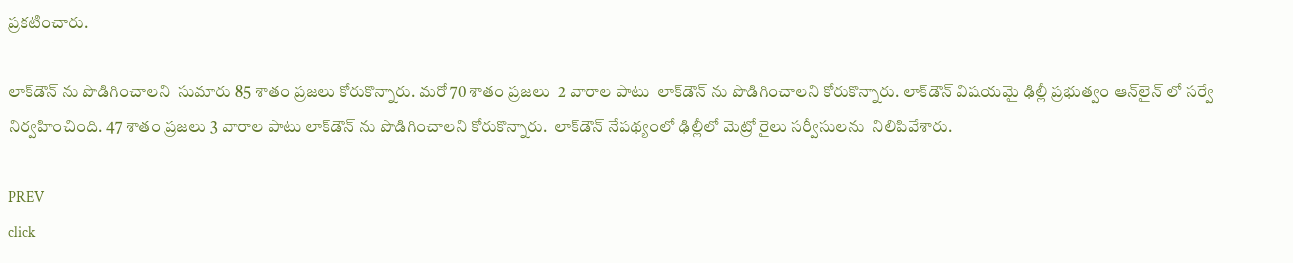ప్రకటించారు.

లాక్‌డౌన్ ను పొడిగించాలని  సుమారు 85 శాతం ప్రజలు కోరుకొన్నారు. మరో 70 శాతం ప్రజలు  2 వారాల పాటు  లాక్‌డౌన్ ను పొడిగించాలని కోరుకొన్నారు. లాక్‌డౌన్ విషయమై ఢిల్లీ ప్రభుత్వం ఆన్‌లైన్ లో సర్వే నిర్వహించింది. 47 శాతం ప్రజలు 3 వారాల పాటు లాక్‌డౌన్ ను పొడిగించాలని కోరుకొన్నారు.  లాక్‌డౌన్ నేపథ్యంలో ఢిల్లీలో మెట్రో రైలు సర్వీసులను  నిలిపివేశారు.

PREV
click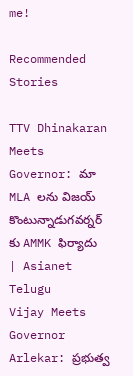me!

Recommended Stories

TTV Dhinakaran Meets Governor: మా MLA లను విజయ్ కొంటున్నాడుగవర్నర్ కు AMMK ఫిర్యాదు | Asianet Telugu
Vijay Meets Governor Arlekar: ప్రభుత్వ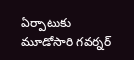ఏర్పాటుకు మూడోసారి గవర్నర్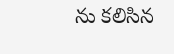ను కలిసిన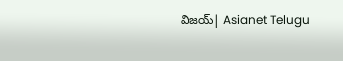విజయ్| Asianet Telugu